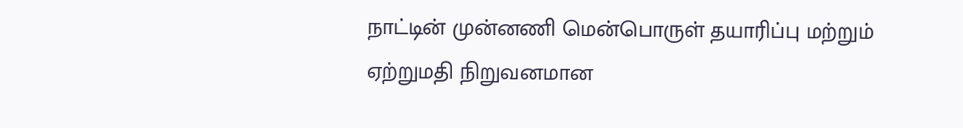நாட்டின் முன்னணி மென்பொருள் தயாரிப்பு மற்றும் ஏற்றுமதி நிறுவனமான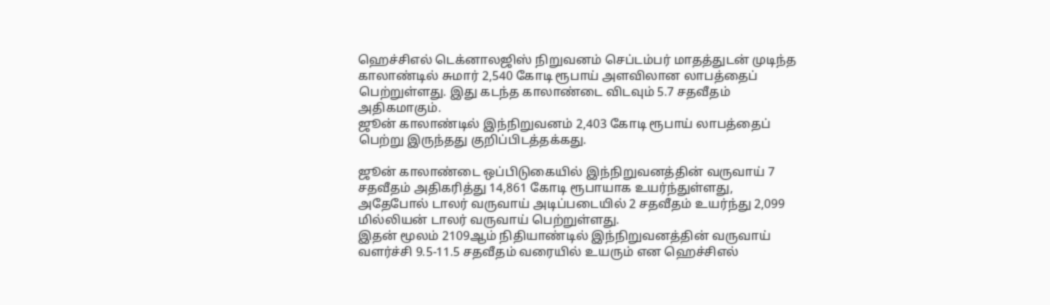ஹெச்சிஎல் டெக்னாலஜிஸ் நிறுவனம் செப்டம்பர் மாதத்துடன் முடிந்த காலாண்டில் சுமார் 2,540 கோடி ரூபாய் அளவிலான லாபத்தைப் பெற்றுள்ளது. இது கடந்த காலாண்டை விடவும் 5.7 சதவீதம் அதிகமாகும்.
ஜூன் காலாண்டில் இந்நிறுவனம் 2,403 கோடி ரூபாய் லாபத்தைப் பெற்று இருந்தது குறிப்பிடத்தக்கது.

ஜூன் காலாண்டை ஒப்பிடுகையில் இந்நிறுவனத்தின் வருவாய் 7 சதவீதம் அதிகரித்து 14,861 கோடி ரூபாயாக உயர்ந்துள்ளது, அதேபோல் டாலர் வருவாய் அடிப்படையில் 2 சதவீதம் உயர்ந்து 2,099 மில்லியன் டாலர் வருவாய் பெற்றுள்ளது.
இதன் மூலம் 2109ஆம் நிதியாண்டில் இந்நிறுவனத்தின் வருவாய் வளர்ச்சி 9.5-11.5 சதவீதம் வரையில் உயரும் என ஹெச்சிஎல்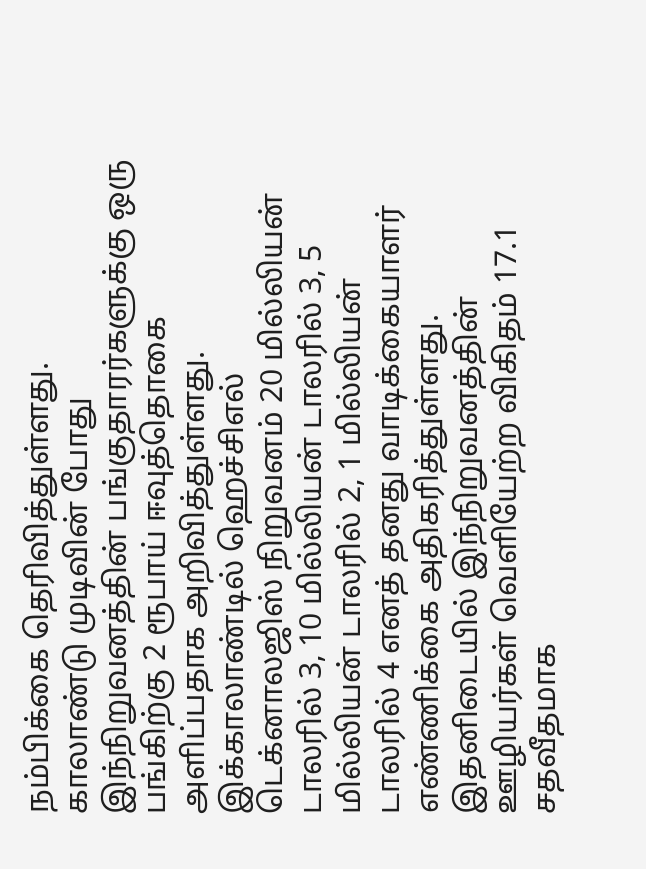நம்பிக்கை தெரிவித்துள்ளது.
காலாண்டு முடிவின் போது இந்நிறுவனத்தின் பங்குதாரர்களுக்கு ஒரு பங்கிற்கு 2 ரூபாய் ஈவுத்தொகை அளிப்பதாக அறிவித்துள்ளது.
இக்காலாண்டில் ஹெச்சிஎல் டெக்னாலஜிஸ் நிறுவனம் 20 மில்லியன் டாலரில் 3, 10 மில்லியன் டாலரில் 3, 5 மில்லியன் டாலரில் 2, 1 மில்லியன் டாலரில் 4 எனத் தனது வாடிக்கையாளர் எண்ணிக்கை அதிகரித்துள்ளது.
இதனிடையில் இந்நிறுவனத்தின் ஊழியர்கள் வெளியேற்ற விகிதம் 17.1 சதவீதமாக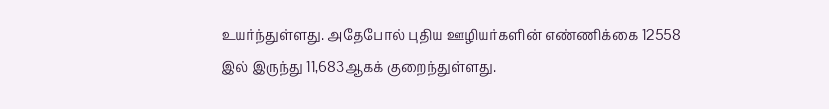உயர்ந்துள்ளது. அதேபோல் புதிய ஊழியர்களின் எண்ணிக்கை 12558 இல் இருந்து 11,683ஆகக் குறைந்துள்ளது.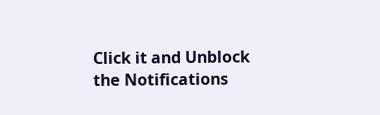Click it and Unblock the Notifications